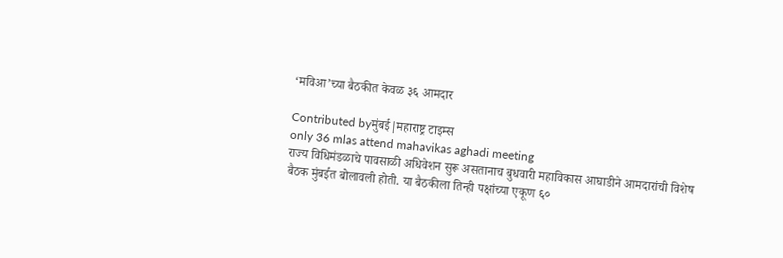‘मविआ’च्या बैठकीत केवळ ३६ आमदार

Contributed byमुंबई|महाराष्ट्र टाइम्स
only 36 mlas attend mahavikas aghadi meeting
राज्य विधिमंडळाचे पावसाळी अधिवेशन सुरू असतानाच बुधवारी महाविकास आघाडीने आमदारांची विशेष बैठक मुंबईत बोलावली होती. या बैठकीला तिन्ही पक्षांच्या एकूण ६०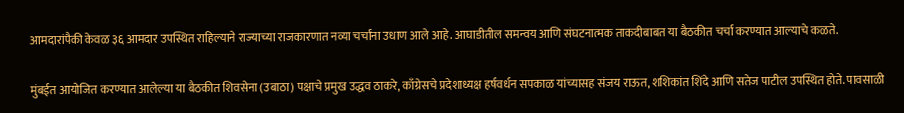आमदारांपैकी केवळ ३६ आमदार उपस्थित राहिल्याने राज्याच्या राजकारणात नव्या चर्चांना उधाण आले आहे. आघाडीतील समन्वय आणि संघटनात्मक ताकदीबाबत या बैठकीत चर्चा करण्यात आल्याचे कळते.

मुंबईत आयोजित करण्यात आलेल्या या बैठकीत शिवसेना (उबाठा) पक्षाचे प्रमुख उद्धव ठाकरे, काँग्रेसचे प्रदेशाध्यक्ष हर्षवर्धन सपकाळ यांच्यासह संजय राऊत, शशिकांत शिंदे आणि सतेज पाटील उपस्थित होते. पावसाळी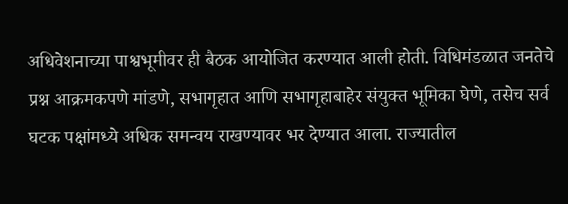अधिवेशनाच्या पाश्वभूमीवर ही बैठक आयोजित करण्यात आली होती. विधिमंडळात जनतेचे प्रश्न आक्रमकपणे मांडणे, सभागृहात आणि सभागृहाबाहेर संयुक्त भूमिका घेणे, तसेच सर्व घटक पक्षांमध्ये अधिक समन्वय राखण्यावर भर देण्यात आला. राज्यातील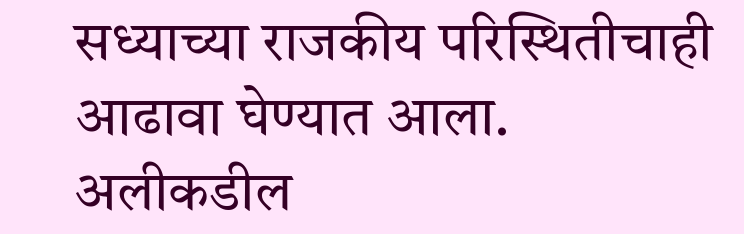सध्याच्या राजकीय परिस्थितीचाही आढावा घेण्यात आला. अलीकडील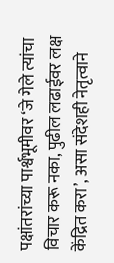पक्षांतरांच्या पार्श्वभूमीवर ‘जे गेले त्यांचा विचार करू नका, पुढील लढाईवर लक्ष केंद्रित करा’, असा संदेशही नेतृत्वाने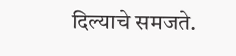दिल्याचे समजते.